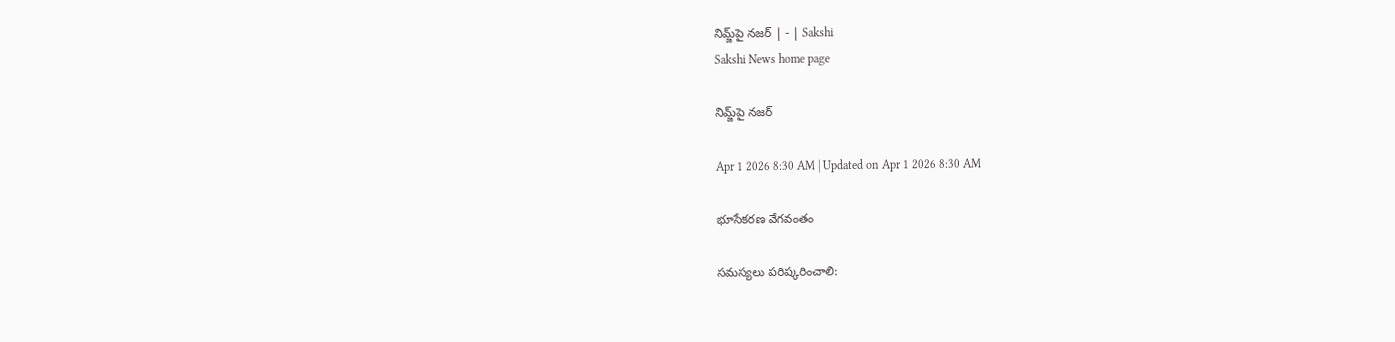నిమ్జ్‌పై నజర్‌ | - | Sakshi
Sakshi News home page

నిమ్జ్‌పై నజర్‌

Apr 1 2026 8:30 AM | Updated on Apr 1 2026 8:30 AM

భూసేకరణ వేగవంతం

సమస్యలు పరిష్కరించాలి: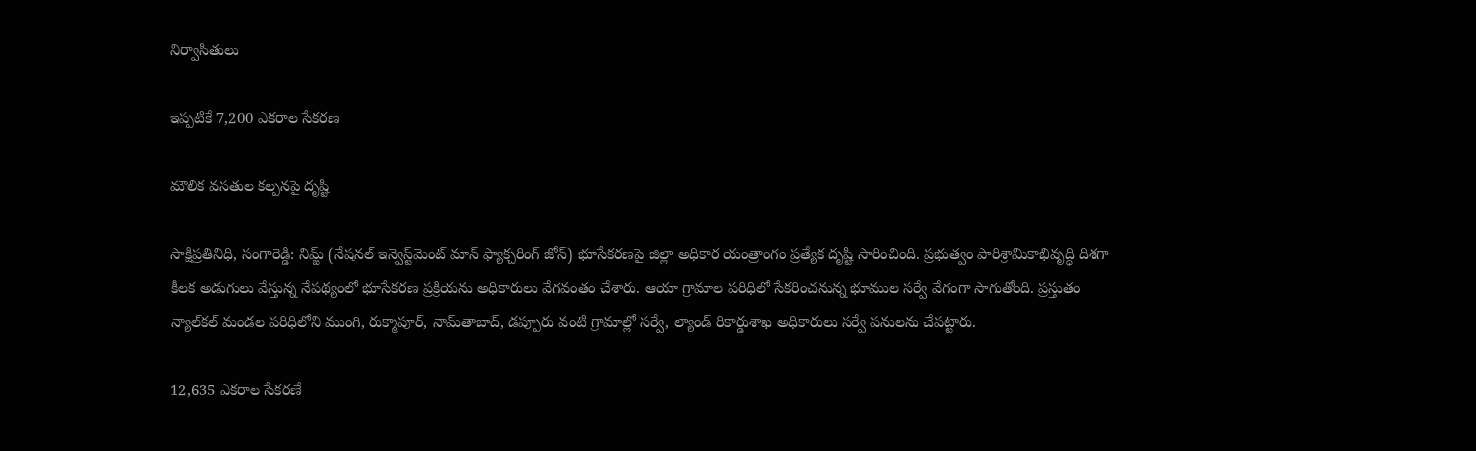నిర్వాసితులు

ఇప్పటికే 7,200 ఎకరాల సేకరణ

మౌలిక వసతుల కల్పనపై దృష్టి

సాక్షిప్రతినిధి, సంగారెడ్డి: నిమ్జ్‌ (నేషనల్‌ ఇన్వెస్ట్‌మెంట్‌ మాన్‌ ఫ్యాక్చరింగ్‌ జోన్‌) భూసేకరణపై జిల్లా అధికార యంత్రాంగం ప్రత్యేక దృష్టి సారించింది. ప్రభుత్వం పారిశ్రామికాభివృద్ధి దిశగా కీలక అడుగులు వేస్తున్న నేపథ్యంలో భూసేకరణ ప్రక్రియను అధికారులు వేగవంతం చేశారు. ఆయా గ్రామాల పరిధిలో సేకరించనున్న భూముల సర్వే వేగంగా సాగుతోంది. ప్రస్తుతం న్యాల్‌కల్‌ మండల పరిధిలోని ముంగి, రుక్మాపూర్‌, నామ్‌తాబాద్‌, డప్పూరు వంటి గ్రామాల్లో సర్వే, ల్యాండ్‌ రికార్డుశాఖ అధికారులు సర్వే పనులను చేపట్టారు.

12,635 ఎకరాల సేకరణే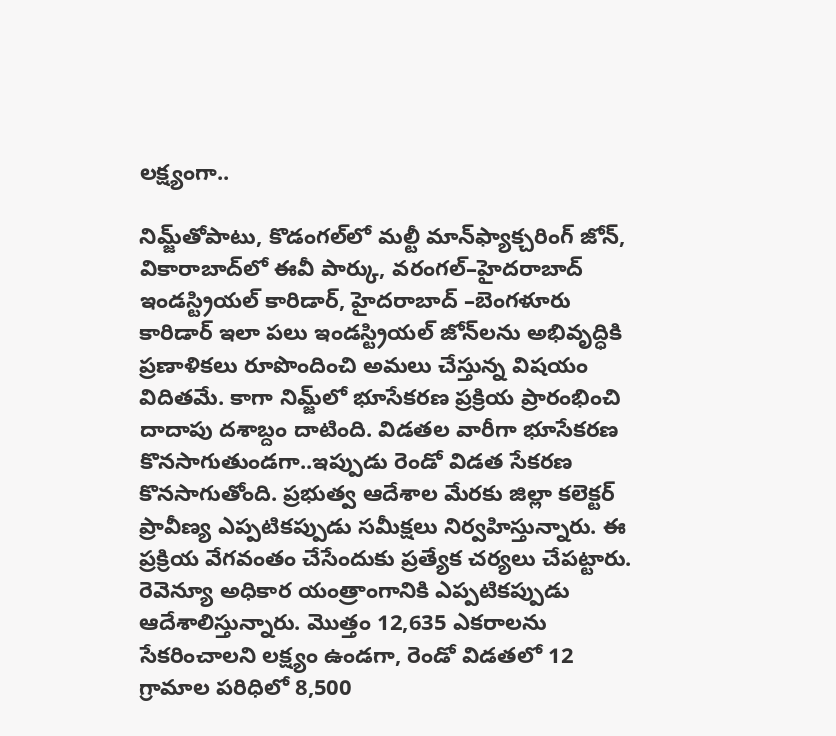లక్ష్యంగా..

నిమ్జ్‌తోపాటు, కొడంగల్‌లో మల్టీ మాన్‌ఫ్యాక్చరింగ్‌ జోన్‌, వికారాబాద్‌లో ఈవీ పార్కు, వరంగల్‌–హైదరాబాద్‌ ఇండస్ట్రియల్‌ కారిడార్‌, హైదరాబాద్‌ –బెంగళూరు కారిడార్‌ ఇలా పలు ఇండస్ట్రియల్‌ జోన్‌లను అభివృద్ధికి ప్రణాళికలు రూపొందించి అమలు చేస్తున్న విషయం విదితమే. కాగా నిమ్జ్‌లో భూసేకరణ ప్రక్రియ ప్రారంభించి దాదాపు దశాబ్దం దాటింది. విడతల వారీగా భూసేకరణ కొనసాగుతుండగా..ఇప్పుడు రెండో విడత సేకరణ కొనసాగుతోంది. ప్రభుత్వ ఆదేశాల మేరకు జిల్లా కలెక్టర్‌ ప్రావీణ్య ఎప్పటికప్పుడు సమీక్షలు నిర్వహిస్తున్నారు. ఈ ప్రక్రియ వేగవంతం చేసేందుకు ప్రత్యేక చర్యలు చేపట్టారు. రెవెన్యూ అధికార యంత్రాంగానికి ఎప్పటికప్పుడు ఆదేశాలిస్తున్నారు. మొత్తం 12,635 ఎకరాలను సేకరించాలని లక్ష్యం ఉండగా, రెండో విడతలో 12 గ్రామాల పరిధిలో 8,500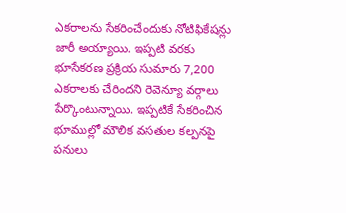ఎకరాలను సేకరించేందుకు నోటిఫికేషన్లు జారీ అయ్యాయి. ఇప్పటి వరకు భూసేకరణ ప్రక్రియ సుమారు 7,200 ఎకరాలకు చేరిందని రెవెన్యూ వర్గాలు పేర్కొంటున్నాయి. ఇప్పటికే సేకరించిన భూముల్లో మౌలిక వసతుల కల్పనపై పనులు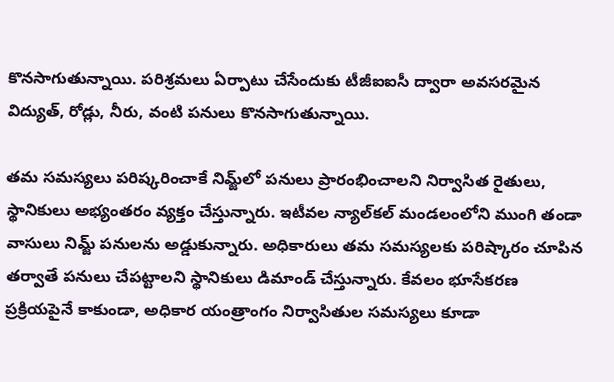కొనసాగుతున్నాయి. పరిశ్రమలు ఏర్పాటు చేసేందుకు టీజీఐఐసీ ద్వారా అవసరమైన విద్యుత్‌, రోడ్లు, నీరు, వంటి పనులు కొనసాగుతున్నాయి.

తమ సమస్యలు పరిష్కరించాకే నిమ్జ్‌లో పనులు ప్రారంభించాలని నిర్వాసిత రైతులు, స్థానికులు అభ్యంతరం వ్యక్తం చేస్తున్నారు. ఇటీవల న్యాల్‌కల్‌ మండలంలోని ముంగి తండా వాసులు నిమ్జ్‌ పనులను అడ్డుకున్నారు. అధికారులు తమ సమస్యలకు పరిష్కారం చూపిన తర్వాతే పనులు చేపట్టాలని స్థానికులు డిమాండ్‌ చేస్తున్నారు. కేవలం భూసేకరణ ప్రక్రియపైనే కాకుండా, అధికార యంత్రాంగం నిర్వాసితుల సమస్యలు కూడా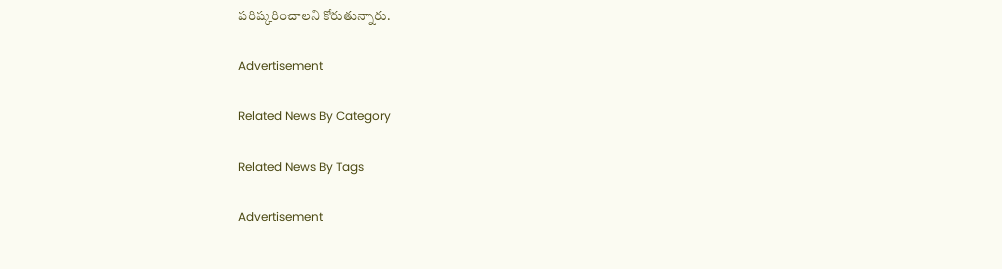పరిష్కరించాలని కోరుతున్నారు.

Advertisement

Related News By Category

Related News By Tags

Advertisement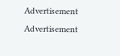Advertisement
Advertisement